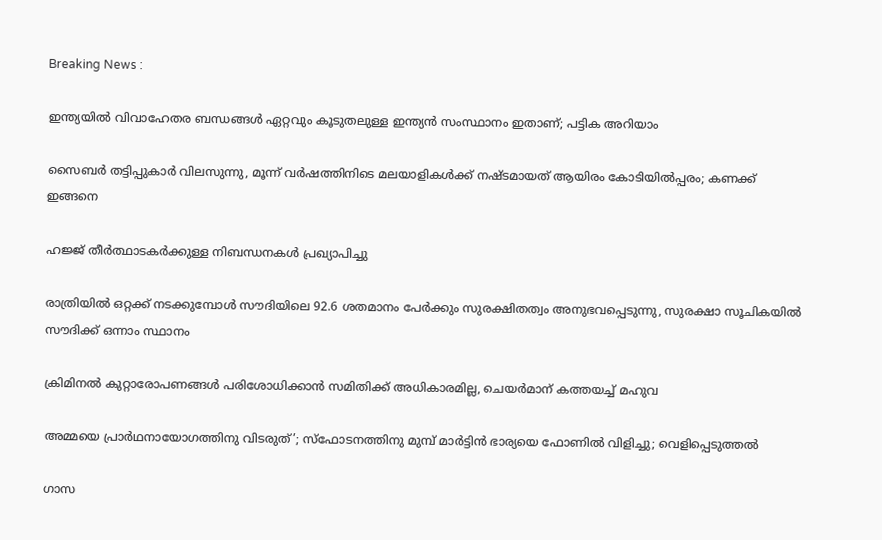Breaking News :

ഇന്ത്യയില്‍ വിവാഹേതര ബന്ധങ്ങള്‍ ഏറ്റവും കൂടുതലുള്ള ഇന്ത്യന്‍ സംസ്ഥാനം ഇതാണ്; പട്ടിക അറിയാം

സൈബര്‍ തട്ടിപ്പുകാര്‍ വിലസുന്നു, മൂന്ന് വര്‍ഷത്തിനിടെ മലയാളികള്‍ക്ക് നഷ്ടമായത് ആയിരം കോടിയില്‍പ്പരം; കണക്ക് ഇങ്ങനെ

ഹജ്ജ് തീർത്ഥാടകർക്കുള്ള നിബന്ധനകൾ പ്രഖ്യാപിച്ചു

രാത്രിയിൽ ഒറ്റക്ക് നടക്കുമ്പോൾ സൗദിയിലെ 92.6 ശതമാനം പേർക്കും സുരക്ഷിതത്വം അനുഭവപ്പെടുന്നു, സുരക്ഷാ സൂചികയിൽ സൗദിക്ക് ഒന്നാം സ്ഥാനം

ക്രിമിനല്‍ കുറ്റാരോപണങ്ങള്‍ പരിശോധിക്കാന്‍ സമിതിക്ക്‌ അധികാരമില്ല, ചെയര്‍മാന്‌ കത്തയച്ച് മഹുവ

അമ്മയെ പ്രാര്‍ഥനായോഗത്തിനു വിടരുത്’; സ്‌ഫോടനത്തിനു മുമ്പ് മാര്‍ട്ടിന്‍ ഭാര്യയെ ഫോണില്‍ വിളിച്ചു; വെളിപ്പെടുത്തല്‍

ഗാസ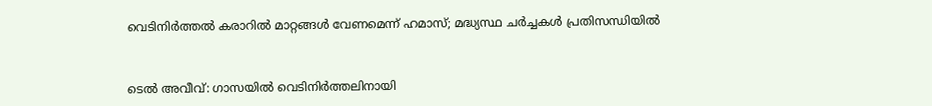വെടിനിര്‍ത്തല്‍ കരാറില്‍ മാറ്റങ്ങള്‍ വേണമെന്ന് ഹമാസ്; മദ്ധ്യസ്ഥ ചര്‍ച്ചകള്‍ പ്രതിസന്ധിയില്‍


ടെല്‍ അവീവ്: ഗാസയില്‍ വെടിനിര്‍ത്തലിനായി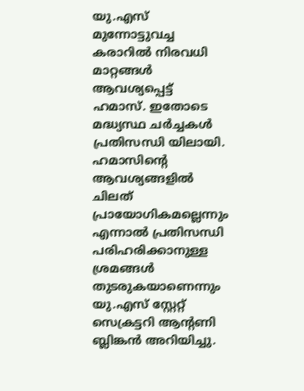യു.എസ് മുന്നോട്ടുവച്ച കരാറില്‍ നിരവധി മാറ്റങ്ങള്‍ ആവശ്യപ്പെട്ട് ഹമാസ്. ഇതോടെ മദ്ധ്യസ്ഥ ചര്‍ച്ചകള്‍ പ്രതിസന്ധി യിലായി. ഹമാസിന്റെ ആവശ്യങ്ങളില്‍ ചിലത് പ്രായോഗികമല്ലെന്നും എന്നാല്‍ പ്രതിസന്ധി പരിഹരിക്കാനുള്ള ശ്രമങ്ങള്‍ തുടരുകയാണെന്നും യു.എസ് സ്റ്റേറ്റ് സെക്രട്ടറി ആന്റണി ബ്ലിങ്കന്‍ അറിയിച്ചു.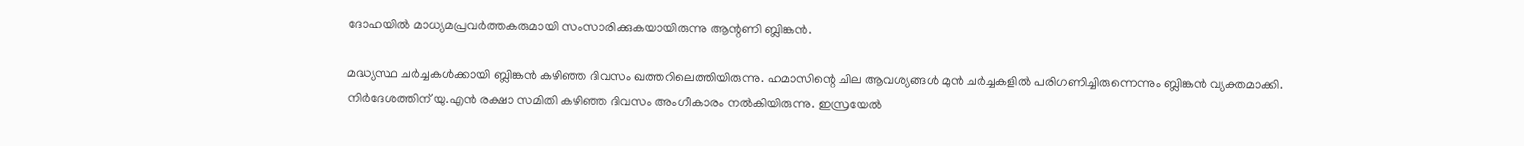ദോഹയില്‍ മാധ്യമപ്രവര്‍ത്തകരുമായി സംസാരിക്കുകയായിരുന്നു ആന്റണി ബ്ലിങ്കന്‍.

മദ്ധ്യസ്ഥ ചര്‍ച്ചകള്‍ക്കായി ബ്ലിങ്കന്‍ കഴിഞ്ഞ ദിവസം ഖത്തറിലെത്തിയിരുന്നു. ഹമാസിന്റെ ചില ആവശ്യങ്ങള്‍ മുന്‍ ചര്‍ച്ചകളില്‍ പരിഗണിച്ചിരുന്നെന്നും ബ്ലിങ്കന്‍ വ്യക്തമാക്കി. നിര്‍ദേശത്തിന് യു.എന്‍ രക്ഷാ സമിതി കഴിഞ്ഞ ദിവസം അംഗീകാരം നല്‍കിയിരുന്നു. ഇസ്രയേല്‍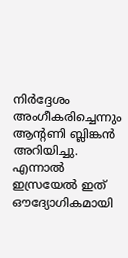നിര്‍ദ്ദേശം അംഗീകരിച്ചെന്നും ആന്റണി ബ്ലിങ്കന്‍ അറിയിച്ചു. എന്നാല്‍ ഇസ്രയേല്‍ ഇത് ഔദ്യോഗികമായി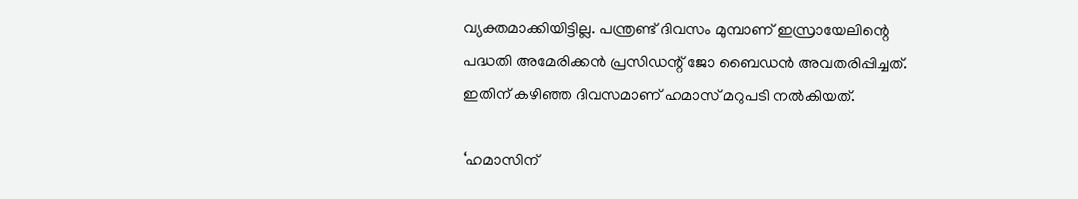വ്യക്തമാക്കിയിട്ടില്ല. പന്ത്രണ്ട് ദിവസം മുമ്പാണ് ഇസ്രായേലിന്റെ പദ്ധതി അമേരിക്കന്‍ പ്രസിഡന്റ് ജോ ബൈഡന്‍ അവതരിപ്പിച്ചത്. ഇതിന് കഴിഞ്ഞ ദിവസമാണ് ഹമാസ് മറുപടി നല്‍കിയത്.

‘ഹമാസിന്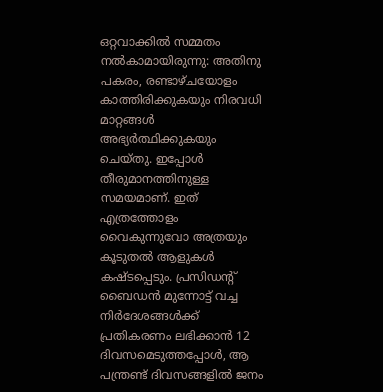ഒറ്റവാക്കില്‍ സമ്മതം നല്‍കാമായിരുന്നു: അതിനു പകരം, രണ്ടാഴ്ചയോളം കാത്തിരിക്കുകയും നിരവധി മാറ്റങ്ങള്‍ അഭ്യര്‍ത്ഥിക്കുകയും ചെയ്തു. ഇപ്പോള്‍ തീരുമാനത്തിനുള്ള സമയമാണ്. ഇത് എത്രത്തോളം വൈകുന്നുവോ അത്രയും കൂടുതല്‍ ആളുകള്‍ കഷ്ടപ്പെടും. പ്രസിഡന്റ് ബൈഡന്‍ മുന്നോട്ട് വച്ച നിര്‍ദേശങ്ങള്‍ക്ക് പ്രതികരണം ലഭിക്കാന്‍ 12 ദിവസമെടുത്തപ്പോള്‍, ആ പന്ത്രണ്ട് ദിവസങ്ങളില്‍ ജനം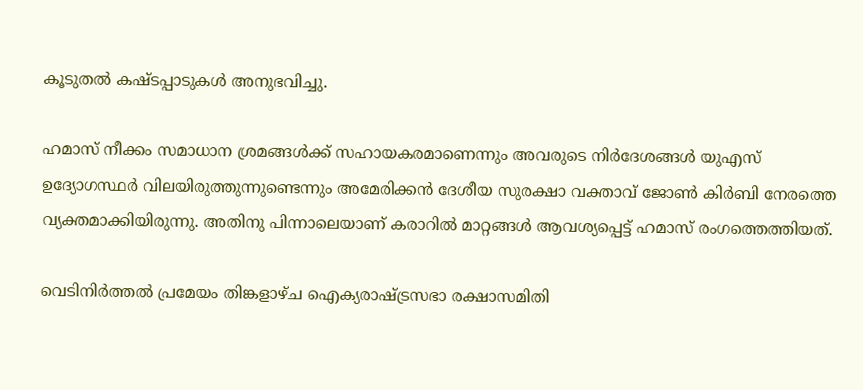കൂടുതല്‍ കഷ്ടപ്പാടുകള്‍ അനുഭവിച്ചു.

ഹമാസ് നീക്കം സമാധാന ശ്രമങ്ങള്‍ക്ക് സഹായകരമാണെന്നും അവരുടെ നിര്‍ദേശങ്ങള്‍ യുഎസ് ഉദ്യോഗസ്ഥര്‍ വിലയിരുത്തുന്നുണ്ടെന്നും അമേരിക്കന്‍ ദേശീയ സുരക്ഷാ വക്താവ് ജോണ്‍ കിര്‍ബി നേരത്തെ വ്യക്തമാക്കിയിരുന്നു. അതിനു പിന്നാലെയാണ് കരാറില്‍ മാറ്റങ്ങള്‍ ആവശ്യപ്പെട്ട് ഹമാസ് രംഗത്തെത്തിയത്.

വെടിനിര്‍ത്തല്‍ പ്രമേയം തിങ്കളാഴ്ച ഐക്യരാഷ്ട്രസഭാ രക്ഷാസമിതി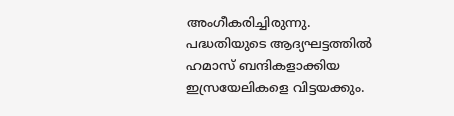അംഗീകരിച്ചിരുന്നു. പദ്ധതിയുടെ ആദ്യഘട്ടത്തില്‍ ഹമാസ് ബന്ദികളാക്കിയ ഇസ്രയേലികളെ വിട്ടയക്കും.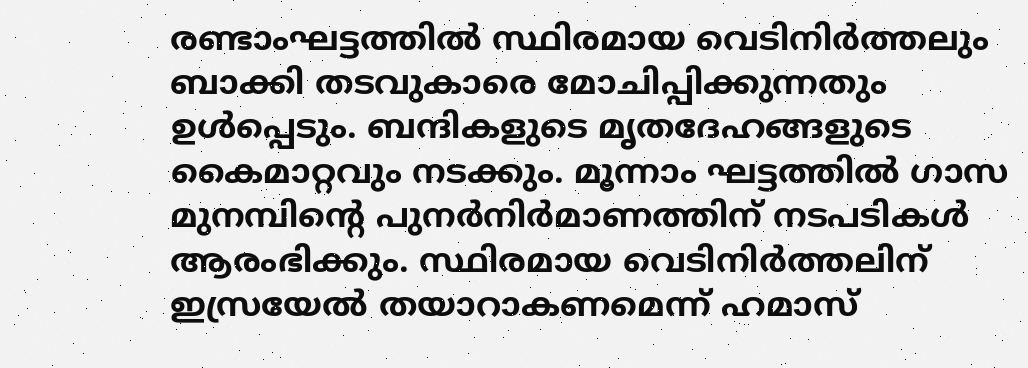രണ്ടാംഘട്ടത്തില്‍ സ്ഥിരമായ വെടിനിര്‍ത്തലും ബാക്കി തടവുകാരെ മോചിപ്പിക്കുന്നതും ഉള്‍പ്പെടും. ബന്ദികളുടെ മൃതദേഹങ്ങളുടെ കൈമാറ്റവും നടക്കും. മൂന്നാം ഘട്ടത്തില്‍ ഗാസ മുനമ്പിന്റെ പുനര്‍നിര്‍മാണത്തിന് നടപടികള്‍ ആരംഭിക്കും. സ്ഥിരമായ വെടിനിര്‍ത്തലിന് ഇസ്രയേല്‍ തയാറാകണമെന്ന് ഹമാസ്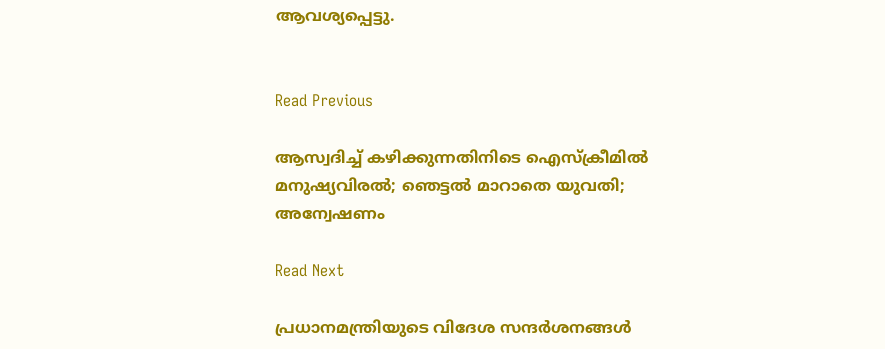ആവശ്യപ്പെട്ടു.


Read Previous

ആസ്വദിച്ച് കഴിക്കുന്നതിനിടെ ഐസ്‌ക്രീമില്‍ മനുഷ്യവിരല്‍; ഞെട്ടല്‍ മാറാതെ യുവതി; അന്വേഷണം

Read Next

പ്രധാനമന്ത്രിയുടെ വിദേശ സന്ദർശനങ്ങൾ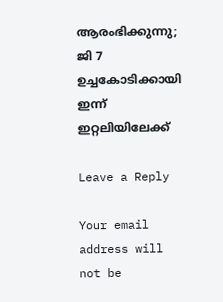ആരംഭിക്കുന്നു; ജി 7 ഉച്ചകോടിക്കായി ഇന്ന് ഇറ്റലിയിലേക്ക്

Leave a Reply

Your email address will not be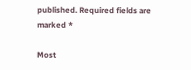published. Required fields are marked *

Most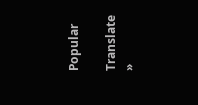Popular

Translate »